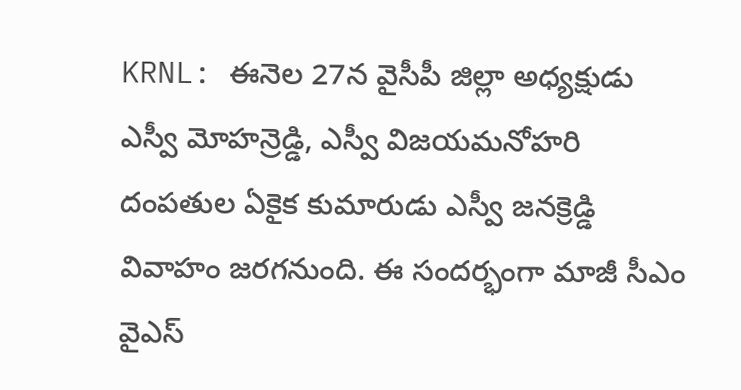KRNL: ఈనెల 27న వైసీపీ జిల్లా అధ్యక్షుడు ఎస్వీ మోహన్రెడ్డి, ఎస్వీ విజయమనోహరి దంపతుల ఏకైక కుమారుడు ఎస్వీ జనక్రెడ్డి వివాహం జరగనుంది. ఈ సందర్భంగా మాజీ సీఎం వైఎస్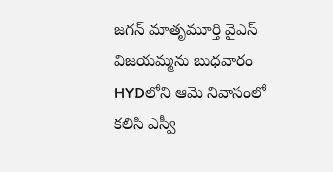జగన్ మాతృమూర్తి వైఎస్ విజయమ్మను బుధవారం HYDలోని ఆమె నివాసంలో కలిసి ఎస్వీ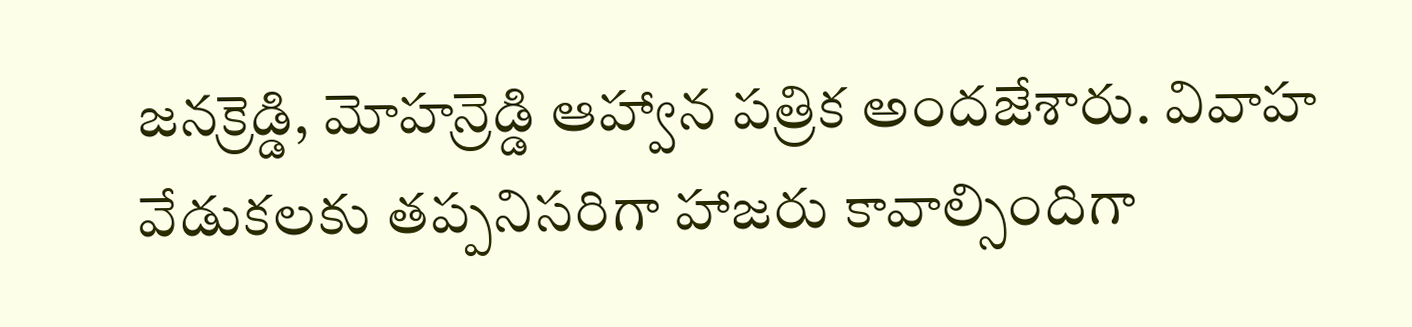జనక్రెడ్డి, మోహన్రెడ్డి ఆహ్వాన పత్రిక అందజేశారు. వివాహ వేడుకలకు తప్పనిసరిగా హాజరు కావాల్సిందిగా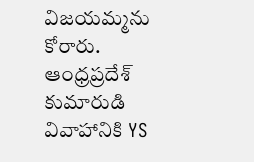విజయమ్మను కోరారు.
ఆంధ్రప్రదేశ్
కుమారుడి వివాహానికి YS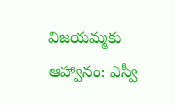విజయమ్మకు ఆహ్వానం: ఎస్వీ